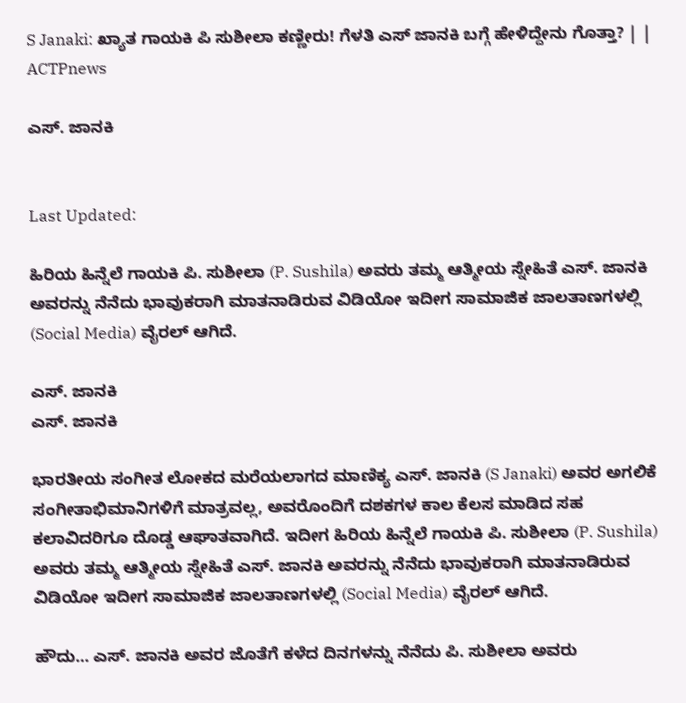S Janaki: ಖ್ಯಾತ ಗಾಯಕಿ ಪಿ ಸುಶೀಲಾ ಕಣ್ಣೀರು! ಗೆಳತಿ ಎಸ್ ಜಾನಕಿ ಬಗ್ಗೆ ಹೇಳಿದ್ದೇನು ಗೊತ್ತಾ? | | ACTPnews

ಎಸ್. ಜಾನಕಿ


Last Updated:

ಹಿರಿಯ ಹಿನ್ನೆಲೆ ಗಾಯಕಿ ಪಿ. ಸುಶೀಲಾ (P. Sushila) ಅವರು ತಮ್ಮ ಆತ್ಮೀಯ ಸ್ನೇಹಿತೆ ಎಸ್. ಜಾನಕಿ ಅವರನ್ನು ನೆನೆದು ಭಾವುಕರಾಗಿ ಮಾತನಾಡಿರುವ ವಿಡಿಯೋ ಇದೀಗ ಸಾಮಾಜಿಕ ಜಾಲತಾಣಗಳಲ್ಲಿ (Social Media) ವೈರಲ್ ಆಗಿದೆ.

ಎಸ್. ಜಾನಕಿ
ಎಸ್. ಜಾನಕಿ

ಭಾರತೀಯ ಸಂಗೀತ ಲೋಕದ ಮರೆಯಲಾಗದ ಮಾಣಿಕ್ಯ ಎಸ್. ಜಾನಕಿ (S Janaki) ಅವರ ಅಗಲಿಕೆ ಸಂಗೀತಾಭಿಮಾನಿಗಳಿಗೆ ಮಾತ್ರವಲ್ಲ, ಅವರೊಂದಿಗೆ ದಶಕಗಳ ಕಾಲ ಕೆಲಸ ಮಾಡಿದ ಸಹ ಕಲಾವಿದರಿಗೂ ದೊಡ್ಡ ಆಘಾತವಾಗಿದೆ. ಇದೀಗ ಹಿರಿಯ ಹಿನ್ನೆಲೆ ಗಾಯಕಿ ಪಿ. ಸುಶೀಲಾ (P. Sushila) ಅವರು ತಮ್ಮ ಆತ್ಮೀಯ ಸ್ನೇಹಿತೆ ಎಸ್. ಜಾನಕಿ ಅವರನ್ನು ನೆನೆದು ಭಾವುಕರಾಗಿ ಮಾತನಾಡಿರುವ ವಿಡಿಯೋ ಇದೀಗ ಸಾಮಾಜಿಕ ಜಾಲತಾಣಗಳಲ್ಲಿ (Social Media) ವೈರಲ್ ಆಗಿದೆ.

ಹೌದು… ಎಸ್. ಜಾನಕಿ ಅವರ ಜೊತೆಗೆ ಕಳೆದ ದಿನಗಳನ್ನು ನೆನೆದು ಪಿ. ಸುಶೀಲಾ ಅವರು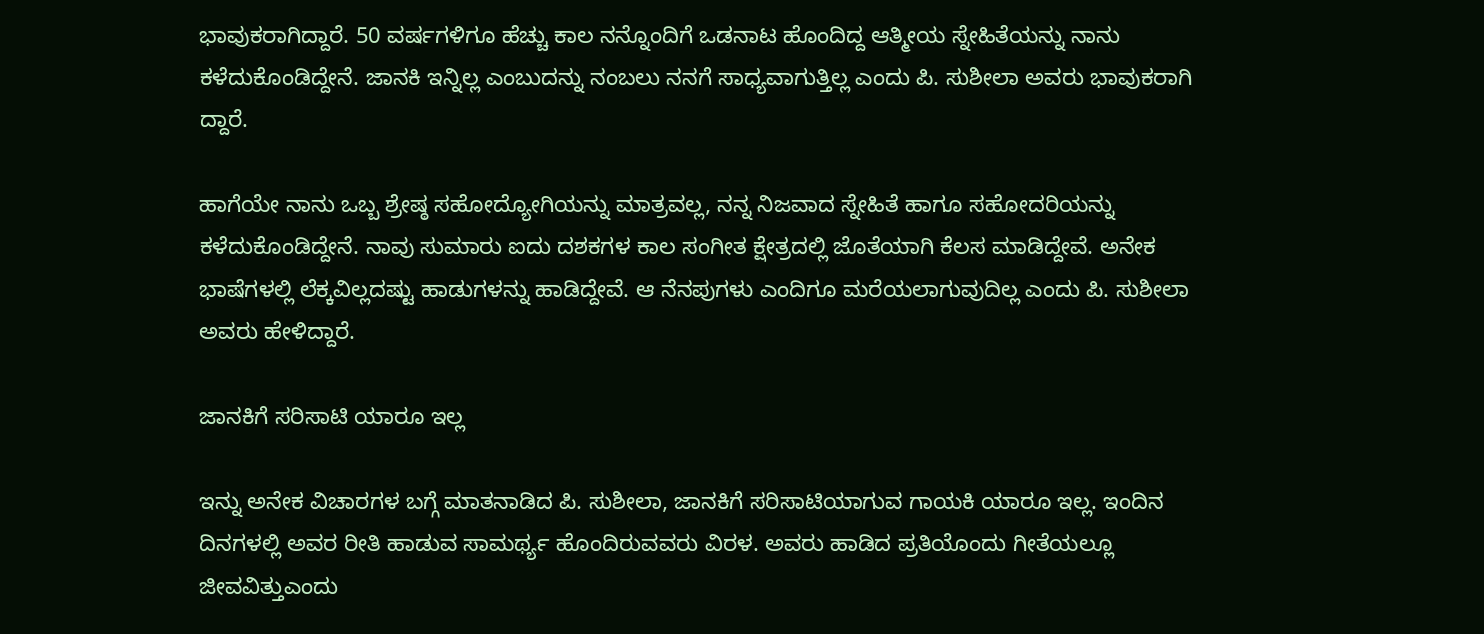ಭಾವುಕರಾಗಿದ್ದಾರೆ. 50 ವರ್ಷಗಳಿಗೂ ಹೆಚ್ಚು ಕಾಲ ನನ್ನೊಂದಿಗೆ ಒಡನಾಟ ಹೊಂದಿದ್ದ ಆತ್ಮೀಯ ಸ್ನೇಹಿತೆಯನ್ನು ನಾನು ಕಳೆದುಕೊಂಡಿದ್ದೇನೆ. ಜಾನಕಿ ಇನ್ನಿಲ್ಲ ಎಂಬುದನ್ನು ನಂಬಲು ನನಗೆ ಸಾಧ್ಯವಾಗುತ್ತಿಲ್ಲ ಎಂದು ಪಿ. ಸುಶೀಲಾ ಅವರು ಭಾವುಕರಾಗಿ ದ್ದಾರೆ.

ಹಾಗೆಯೇ ನಾನು ಒಬ್ಬ ಶ್ರೇಷ್ಠ ಸಹೋದ್ಯೋಗಿಯನ್ನು ಮಾತ್ರವಲ್ಲ, ನನ್ನ ನಿಜವಾದ ಸ್ನೇಹಿತೆ ಹಾಗೂ ಸಹೋದರಿಯನ್ನು ಕಳೆದುಕೊಂಡಿದ್ದೇನೆ. ನಾವು ಸುಮಾರು ಐದು ದಶಕಗಳ ಕಾಲ ಸಂಗೀತ ಕ್ಷೇತ್ರದಲ್ಲಿ ಜೊತೆಯಾಗಿ ಕೆಲಸ ಮಾಡಿದ್ದೇವೆ. ಅನೇಕ ಭಾಷೆಗಳಲ್ಲಿ ಲೆಕ್ಕವಿಲ್ಲದಷ್ಟು ಹಾಡುಗಳನ್ನು ಹಾಡಿದ್ದೇವೆ. ಆ ನೆನಪುಗಳು ಎಂದಿಗೂ ಮರೆಯಲಾಗುವುದಿಲ್ಲ ಎಂದು ಪಿ. ಸುಶೀಲಾ ಅವರು ಹೇಳಿದ್ದಾರೆ.

ಜಾನಕಿಗೆ ಸರಿಸಾಟಿ ಯಾರೂ ಇಲ್ಲ

ಇನ್ನು ಅನೇಕ ವಿಚಾರಗಳ ಬಗ್ಗೆ ಮಾತನಾಡಿದ ಪಿ. ಸುಶೀಲಾ, ಜಾನಕಿಗೆ ಸರಿಸಾಟಿಯಾಗುವ ಗಾಯಕಿ ಯಾರೂ ಇಲ್ಲ. ಇಂದಿನ ದಿನಗಳಲ್ಲಿ ಅವರ ರೀತಿ ಹಾಡುವ ಸಾಮರ್ಥ್ಯ ಹೊಂದಿರುವವರು ವಿರಳ. ಅವರು ಹಾಡಿದ ಪ್ರತಿಯೊಂದು ಗೀತೆಯಲ್ಲೂ ಜೀವವಿತ್ತುಎಂದು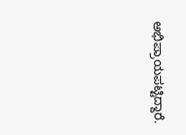ಅಭಿಪ್ರಾಯಪಟ್ಟಿದ್ದಾರೆ.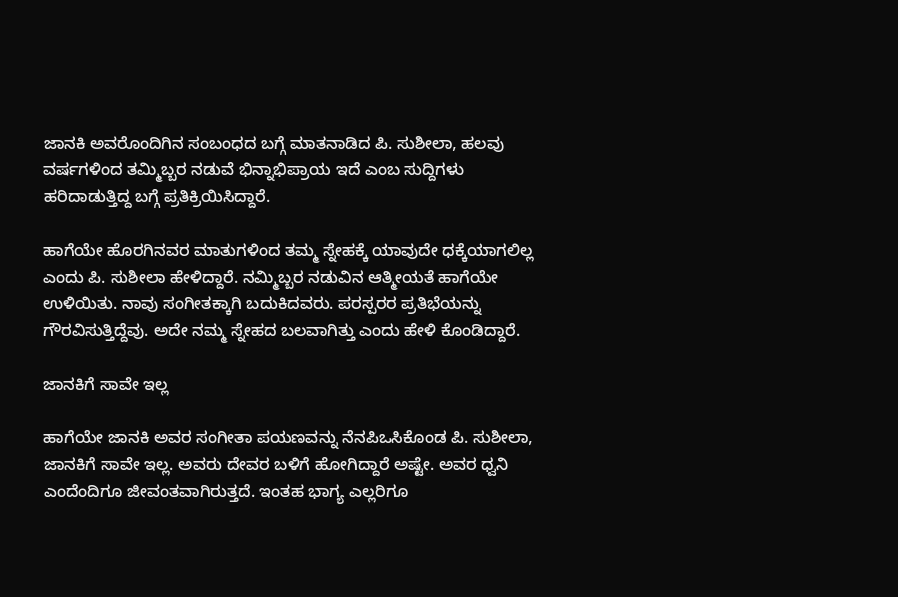ಜಾನಕಿ ಅವರೊಂದಿಗಿನ ಸಂಬಂಧದ ಬಗ್ಗೆ ಮಾತನಾಡಿದ ಪಿ. ಸುಶೀಲಾ, ಹಲವು ವರ್ಷಗಳಿಂದ ತಮ್ಮಿಬ್ಬರ ನಡುವೆ ಭಿನ್ನಾಭಿಪ್ರಾಯ ಇದೆ ಎಂಬ ಸುದ್ದಿಗಳು ಹರಿದಾಡುತ್ತಿದ್ದ ಬಗ್ಗೆ ಪ್ರತಿಕ್ರಿಯಿಸಿದ್ದಾರೆ.

ಹಾಗೆಯೇ ಹೊರಗಿನವರ ಮಾತುಗಳಿಂದ ತಮ್ಮ ಸ್ನೇಹಕ್ಕೆ ಯಾವುದೇ ಧಕ್ಕೆಯಾಗಲಿಲ್ಲ ಎಂದು ಪಿ. ಸುಶೀಲಾ ಹೇಳಿದ್ದಾರೆ. ನಮ್ಮಿಬ್ಬರ ನಡುವಿನ ಆತ್ಮೀಯತೆ ಹಾಗೆಯೇ ಉಳಿಯಿತು. ನಾವು ಸಂಗೀತಕ್ಕಾಗಿ ಬದುಕಿದವರು. ಪರಸ್ಪರರ ಪ್ರತಿಭೆಯನ್ನು ಗೌರವಿಸುತ್ತಿದ್ದೆವು. ಅದೇ ನಮ್ಮ ಸ್ನೇಹದ ಬಲವಾಗಿತ್ತು ಎಂದು ಹೇಳಿ ಕೊಂಡಿದ್ದಾರೆ.

ಜಾನಕಿಗೆ ಸಾವೇ ಇಲ್ಲ

ಹಾಗೆಯೇ ಜಾನಕಿ ಅವರ ಸಂಗೀತಾ ಪಯಣವನ್ನು ನೆನಪಿಒಸಿಕೊಂಡ ಪಿ. ಸುಶೀಲಾ, ಜಾನಕಿಗೆ ಸಾವೇ ಇಲ್ಲ. ಅವರು ದೇವರ ಬಳಿಗೆ ಹೋಗಿದ್ದಾರೆ ಅಷ್ಟೇ. ಅವರ ಧ್ವನಿ ಎಂದೆಂದಿಗೂ ಜೀವಂತವಾಗಿರುತ್ತದೆ. ಇಂತಹ ಭಾಗ್ಯ ಎಲ್ಲರಿಗೂ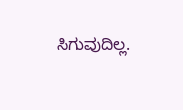ಸಿಗುವುದಿಲ್ಲ.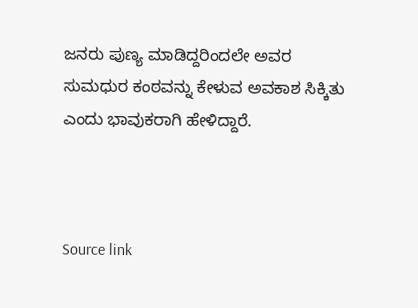ಜನರು ಪುಣ್ಯ ಮಾಡಿದ್ದರಿಂದಲೇ ಅವರ ಸುಮಧುರ ಕಂಠವನ್ನು ಕೇಳುವ ಅವಕಾಶ ಸಿಕ್ಕಿತು ಎಂದು ಭಾವುಕರಾಗಿ ಹೇಳಿದ್ದಾರೆ.



Source link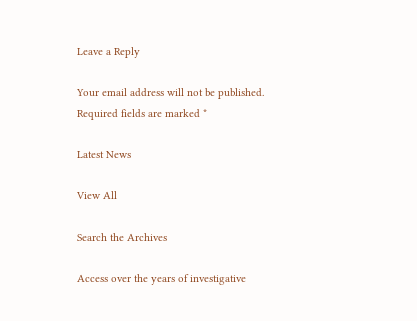Leave a Reply

Your email address will not be published. Required fields are marked *

Latest News

View All

Search the Archives

Access over the years of investigative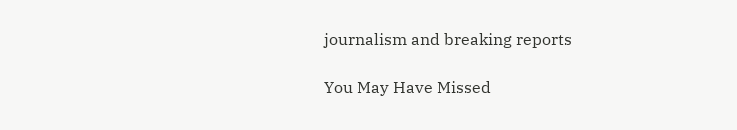journalism and breaking reports

You May Have Missed